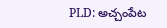PLD: అచ్చంపేట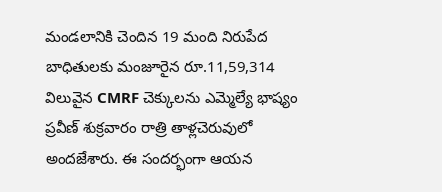మండలానికి చెందిన 19 మంది నిరుపేద బాధితులకు మంజూరైన రూ.11,59,314 విలువైన CMRF చెక్కులను ఎమ్మెల్యే భాష్యం ప్రవీణ్ శుక్రవారం రాత్రి తాళ్లచెరువులో అందజేశారు. ఈ సందర్భంగా ఆయన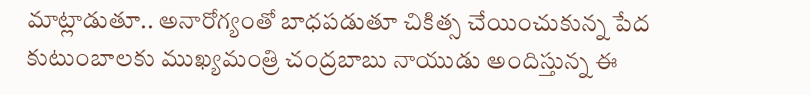మాట్లాడుతూ.. అనారోగ్యంతో బాధపడుతూ చికిత్స చేయించుకున్న పేద కుటుంబాలకు ముఖ్యమంత్రి చంద్రబాబు నాయుడు అందిస్తున్న ఈ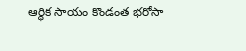ఆర్థిక సాయం కొండంత భరోసా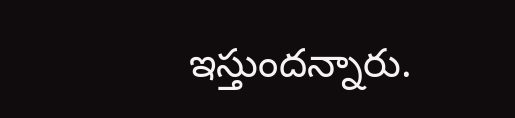ఇస్తుందన్నారు.